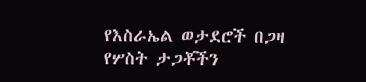የእስራኤል ወታደሮች በጋዛ የሦስት ታጋቾችን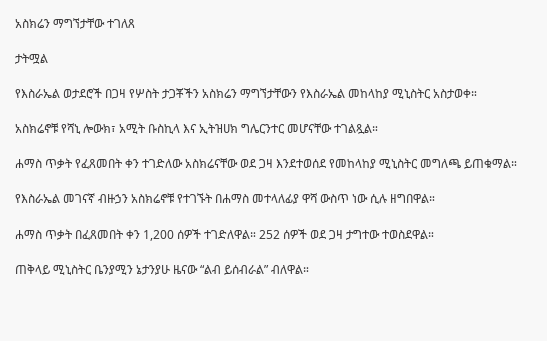አስክሬን ማግኘታቸው ተገለጸ

ታትሟል

የእስራኤል ወታደሮች በጋዛ የሦስት ታጋቾችን አስክሬን ማግኘታቸውን የእስራኤል መከላከያ ሚኒስትር አስታወቀ።

አስክሬኖቹ የሻኒ ሎውክ፣ አሚት ቡስኪላ እና ኢትዝሀክ ግሌርንተር መሆናቸው ተገልጿል።

ሐማስ ጥቃት የፈጸመበት ቀን ተገድለው አስክሬናቸው ወደ ጋዛ እንደተወሰደ የመከላከያ ሚኒስትር መግለጫ ይጠቁማል።

የእስራኤል መገናኛ ብዙኃን አስክሬኖቹ የተገኙት በሐማስ መተላለፊያ ዋሻ ውስጥ ነው ሲሉ ዘግበዋል።

ሐማስ ጥቃት በፈጸመበት ቀን 1,200 ሰዎች ተገድለዋል። 252 ሰዎች ወደ ጋዛ ታግተው ተወስደዋል።

ጠቅላይ ሚኒስትር ቤንያሚን ኔታንያሁ ዜናው “ልብ ይሰብራል” ብለዋል።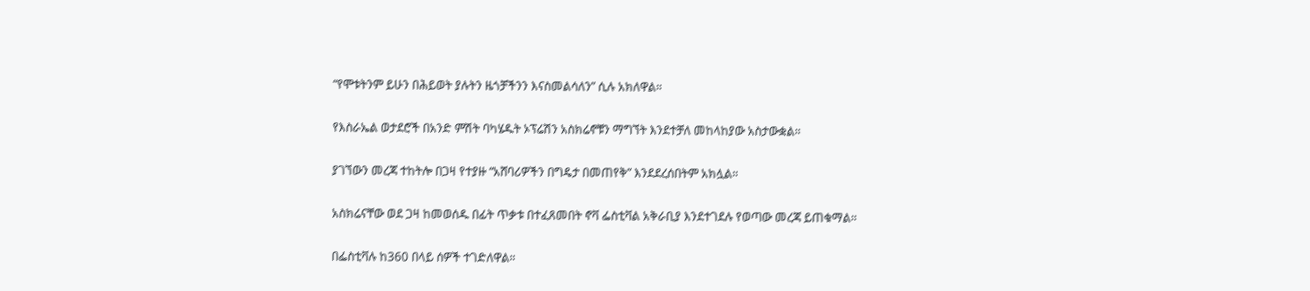“የሞቱትንም ይሁን በሕይወት ያሉትን ዜጎቻችንን እናስመልሳለን” ሲሉ አክለዋል።

የእስራኤል ወታደሮች በአንድ ምሽት ባካሄዱት ኦፕሬሽን አስክሬኖቹን ማግኘት እንደተቻለ መከላከያው አስታውቋል።

ያገኘውን መረጃ ተከትሎ በጋዛ የተያዙ “አሸባሪዎችን በግዴታ በመጠየቅ” እንደደረሰበትም አክሏል።

አስክሬናቸው ወደ ጋዛ ከመወሰዱ በፊት ጥቃቱ በተፈጸመበት ኖቫ ፌስቲቫል አቅራቢያ እንደተገደሉ የወጣው መረጃ ይጠቁማል።

በፌስቲቫሉ ከ360 በላይ ሰዎች ተገድለዋል።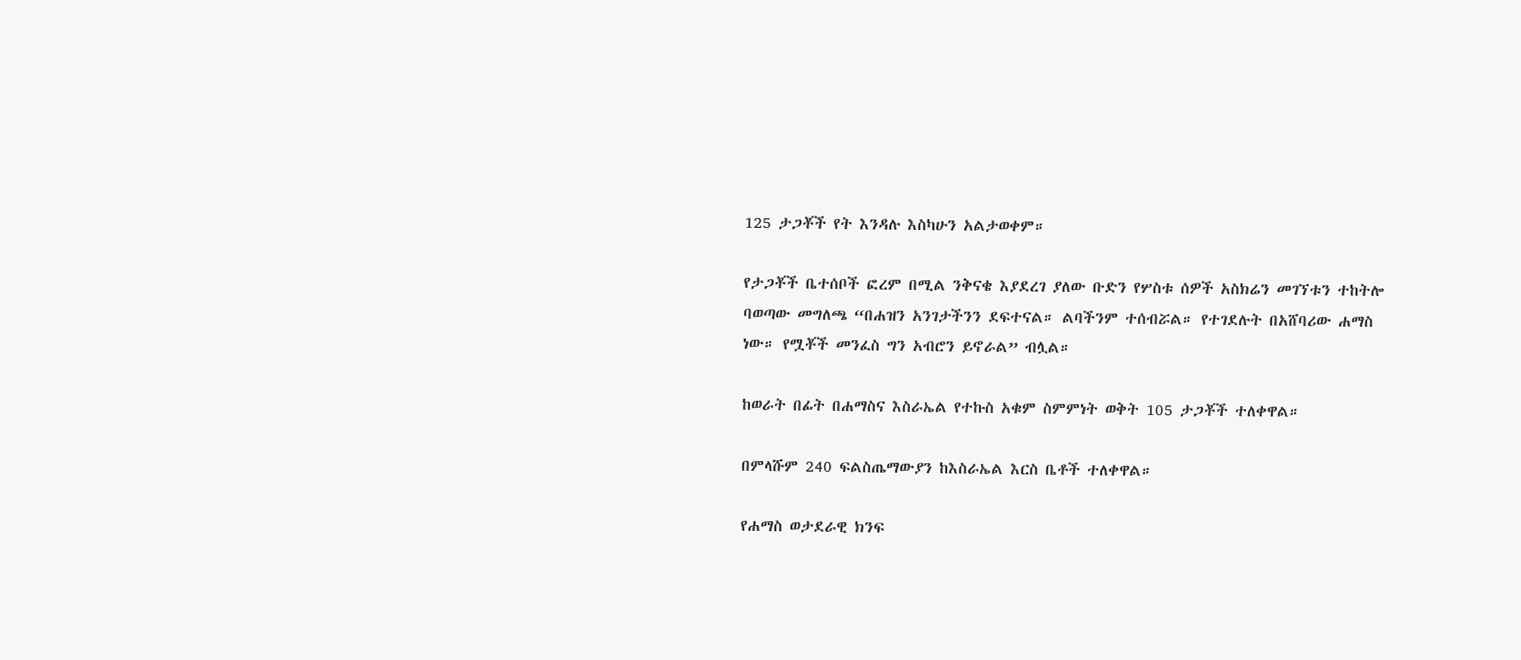125 ታጋቾች የት እንዳሉ እስካሁን አልታወቀም።

የታጋቾች ቤተሰቦች ፎረም በሚል ንቅናቄ እያደረገ ያለው ቡድን የሦስቱ ሰዎች አስክሬን መገኘቱን ተከትሎ ባወጣው መግለጫ “በሐዝን አንገታችንን ደፍተናል። ልባችንም ተሰብሯል። የተገደሉት በአሸባሪው ሐማስ ነው። የሟቾች መንፈስ ግን አብሮን ይኖራል” ብሏል።

ከወራት በፊት በሐማስና እስራኤል የተኩስ አቁም ስምምነት ወቅት 105 ታጋቾች ተለቀዋል።

በምላሹም 240 ፍልስጤማውያን ከእስራኤል እርስ ቤቶች ተለቀዋል።

የሐማስ ወታደራዊ ክንፍ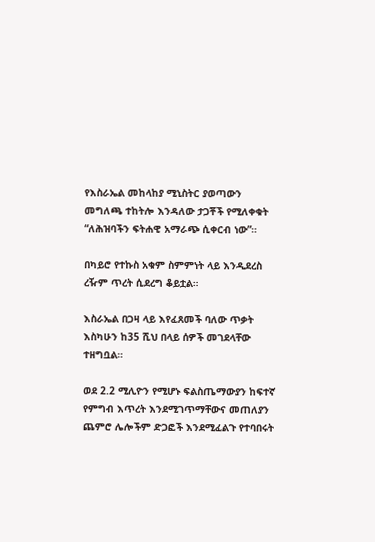የእስራኤል መከላከያ ሚኒስትር ያወጣውን መግለጫ ተከትሎ እንዳለው ታጋቾች የሚለቀቁት “ለሕዝባችን ፍትሐዊ አማራጭ ሲቀርብ ነው”።

በካይሮ የተኩስ አቁም ስምምነት ላይ እንዲደረስ ረዥም ጥረት ሲደረግ ቆይቷል።

እስራኤል በጋዛ ላይ እየፈጸመች ባለው ጥቃት እስካሁን ከ35 ሺህ በላይ ሰዎች መገደላቸው ተዘግቧል።

ወደ 2.2 ሚሊዮን የሚሆኑ ፍልስጤማውያን ከፍተኛ የምግብ እጥረት እንደሚገጥማቸውና መጠለያን ጨምሮ ሌሎችም ድጋፎች እንደሚፈልጉ የተባበሩት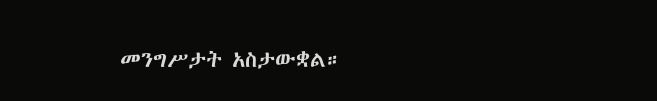መንግሥታት አስታውቋል።